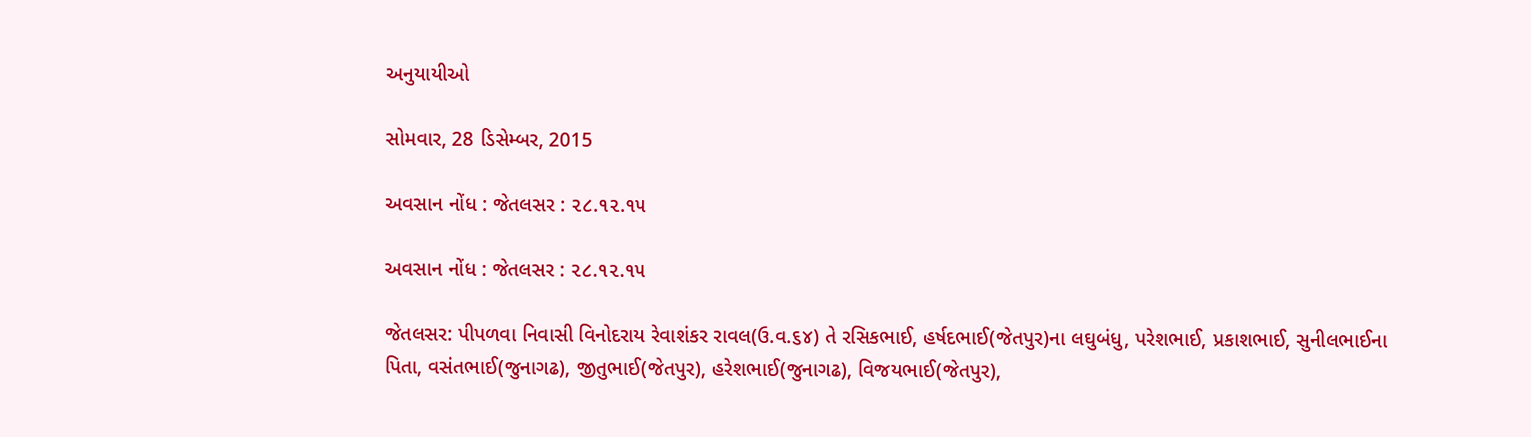અનુયાયીઓ

સોમવાર, 28 ડિસેમ્બર, 2015

અવસાન નોંધ : જેતલસર : ૨૮.૧૨.૧૫

અવસાન નોંધ : જેતલસર : ૨૮.૧૨.૧૫

જેતલસર: પીપળવા નિવાસી વિનોદરાય રેવાશંકર રાવલ(ઉ.વ.૬૪) તે રસિકભાઈ, હર્ષદભાઈ(જેતપુર)ના લઘુબંધુ, પરેશભાઈ, પ્રકાશભાઈ, સુનીલભાઈના પિતા, વસંતભાઈ(જુનાગઢ), જીતુભાઈ(જેતપુર), હરેશભાઈ(જુનાગઢ), વિજયભાઈ(જેતપુર),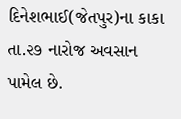દિનેશભાઈ(જેતપુર)ના કાકા તા.૨૭ નારોજ અવસાન પામેલ છે.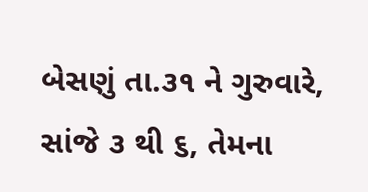બેસણું તા.૩૧ ને ગુરુવારે, સાંજે ૩ થી ૬, તેમના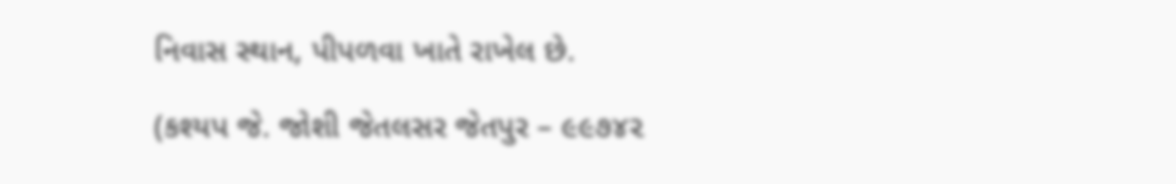નિવાસ સ્થાન, પીપળવા ખાતે રાખેલ છે.

(કશ્યપ જે. જોશી જેતલસર જેતપુર – ૯૯૭૪૨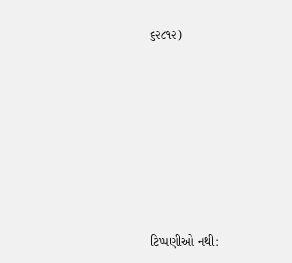૬૨૮૧૨)








ટિપ્પણીઓ નથી: